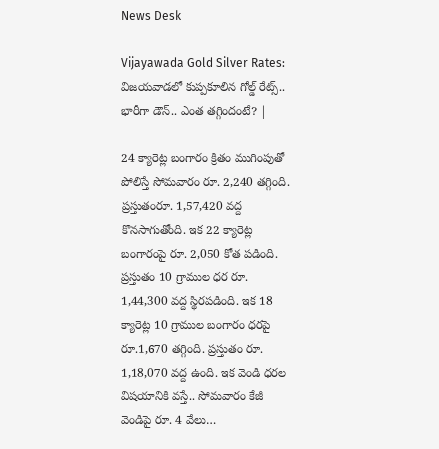News Desk

Vijayawada Gold Silver Rates: విజయవాడలో కుప్పకూలిన గోల్డ్ రేట్స్.. భారీగా డౌన్.. ఎంత తగ్గిందంటే? |

24 క్యారెట్ల బంగారం క్రితం ముగింపుతో పోలిస్తే సోమవారం రూ. 2,240 తగ్గింది. ప్రస్తుతంరూ. 1,57,420 వద్ద కొనసాగుతోంది. ఇక 22 క్యారెట్ల బంగారంపై రూ. 2,050 కోత పడింది. ప్రస్తుతం 10 గ్రాముల ధర రూ. 1,44,300 వద్ద స్థిరపడింది. ఇక 18 క్యారెట్ల 10 గ్రాముల బంగారం ధరపై రూ.1,670 తగ్గింది. ప్రస్తుతం రూ. 1,18,070 వద్ద ఉంది. ఇక వెండి ధరల విషయానికి వస్తే.. సోమవారం కేజీ వెండిపై రూ. 4 వేలు…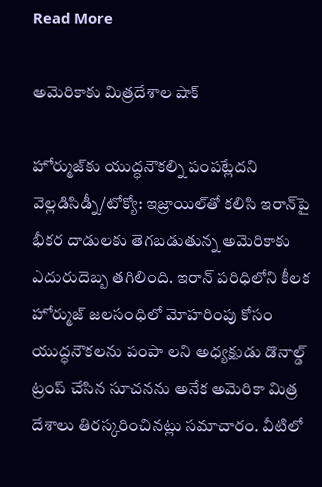Read More

అమెరికాకు మిత్రదేశాల షాక్

హోర్ముజ్‌కు యుద్ధనౌకల్ని పంపట్లేదని వెల్లడిసిడ్నీ/టోక్యో: ఇజ్రాయిల్‌తో కలిసి ఇరాన్‌పై భీకర దాడులకు తెగబడుతున్న అమెరికాకు ఎదురుదెబ్బ తగిలింది. ఇరాన్ పరిధిలోని కీలక హోర్ముజ్ జలసంధిలో మోహరింపు కోసం యుద్ధనౌకలను పంపా లని అధ్యక్షుడు డొనాల్డ్ ట్రంప్ చేసిన సూచనను అనేక అమెరికా మిత్ర దేశాలు తిరస్కరించినట్లు సమాచారం. వీటిలో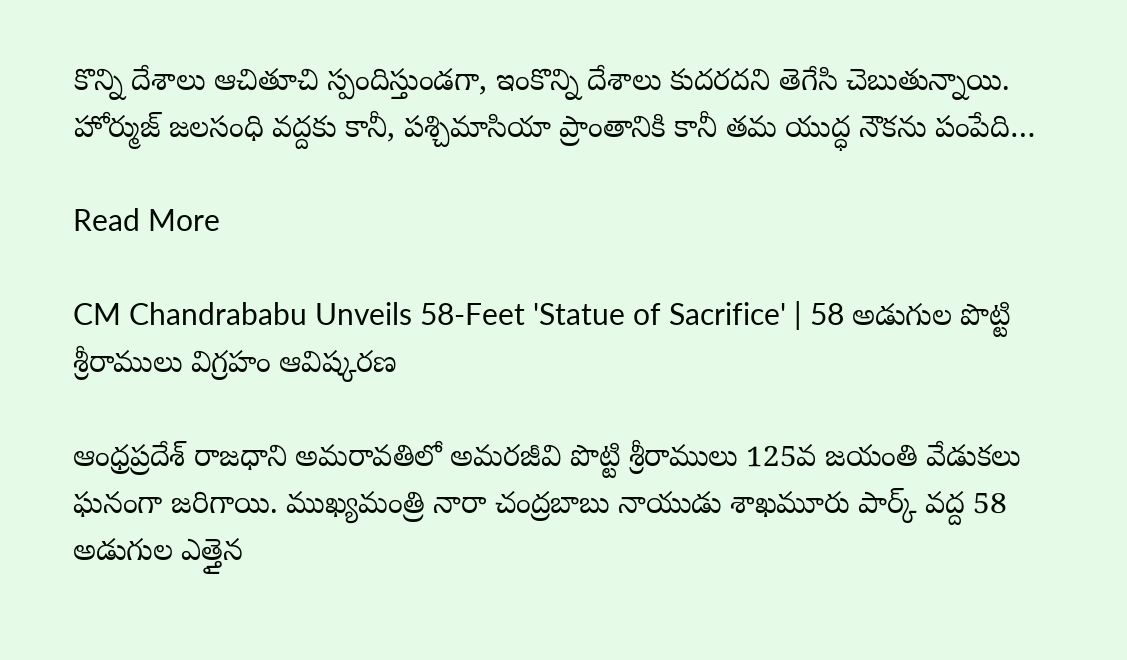కొన్ని దేశాలు ఆచితూచి స్పందిస్తుండగా, ఇంకొన్ని దేశాలు కుదరదని తెగేసి చెబుతున్నాయి. హోర్ముజ్ జలసంధి వద్దకు కానీ, పశ్చిమాసియా ప్రాంతానికి కానీ తమ యుద్ధ నౌకను పంపేది…

Read More

CM Chandrababu Unveils 58-Feet 'Statue of Sacrifice' | 58 అడుగుల పొట్టి శ్రీరాములు విగ్రహం ఆవిష్కరణ

ఆంధ్రప్రదేశ్ రాజధాని అమరావతిలో అమరజీవి పొట్టి శ్రీరాములు 125వ జయంతి వేడుకలు ఘనంగా జరిగాయి. ముఖ్యమంత్రి నారా చంద్రబాబు నాయుడు శాఖమూరు పార్క్ వద్ద 58 అడుగుల ఎత్తైన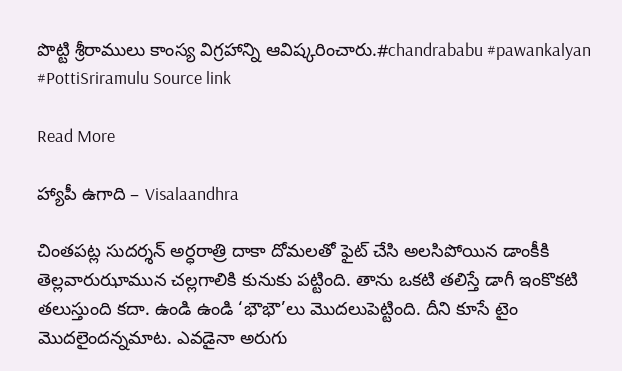పొట్టి శ్రీరాములు కాంస్య విగ్రహాన్ని ఆవిష్కరించారు.#chandrababu #pawankalyan #PottiSriramulu Source link

Read More

హ్యాపీ ఉగాది – Visalaandhra

చింతపట్ల సుదర్శన్ అర్ధరాత్రి దాకా దోమలతో ఫైట్ చేసి అలసిపోయిన డాంకీకి తెల్లవారుఝామున చల్లగాలికి కునుకు పట్టింది. తాను ఒకటి తలిస్తే డాగీ ఇంకొకటి తలుస్తుంది కదా. ఉండి ఉండి ‘భౌభౌ’లు మొదలుపెట్టింది. దీని కూసే టైం మొదలైందన్నమాట. ఎవడైనా అరుగు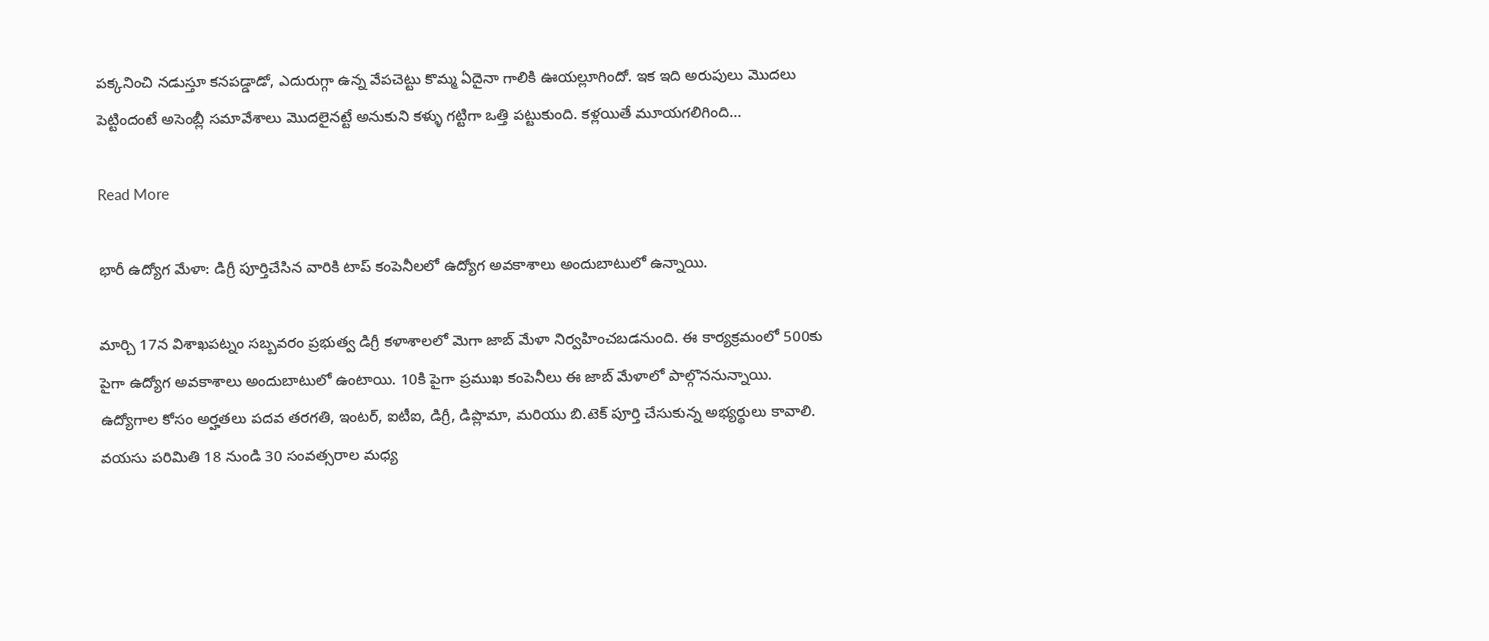పక్కనించి నడుస్తూ కనపడ్డాడో, ఎదురుగ్గా ఉన్న వేపచెట్టు కొమ్మ ఏదైనా గాలికి ఊయల్లూగిందో. ఇక ఇది అరుపులు మొదలు పెట్టిందంటే అసెంబ్లీ సమావేశాలు మొదలైనట్టే అనుకుని కళ్ళు గట్టిగా ఒత్తి పట్టుకుంది. కళ్లయితే మూయగలిగింది…

Read More

భారీ ఉద్యోగ మేళా: డిగ్రీ పూర్తిచేసిన వారికి టాప్ కంపెనీలలో ఉద్యోగ అవకాశాలు అందుబాటులో ఉన్నాయి.

మార్చి 17న విశాఖపట్నం సబ్బవరం ప్రభుత్వ డిగ్రీ కళాశాలలో మెగా జాబ్ మేళా నిర్వహించబడనుంది. ఈ కార్యక్రమంలో 500కు పైగా ఉద్యోగ అవకాశాలు అందుబాటులో ఉంటాయి. 10కి పైగా ప్రముఖ కంపెనీలు ఈ జాబ్ మేళాలో పాల్గొననున్నాయి. ఉద్యోగాల కోసం అర్హతలు పదవ తరగతి, ఇంటర్, ఐటీఐ, డిగ్రీ, డిప్లొమా, మరియు బి.టెక్ పూర్తి చేసుకున్న అభ్యర్థులు కావాలి. వయసు పరిమితి 18 నుండి 30 సంవత్సరాల మధ్య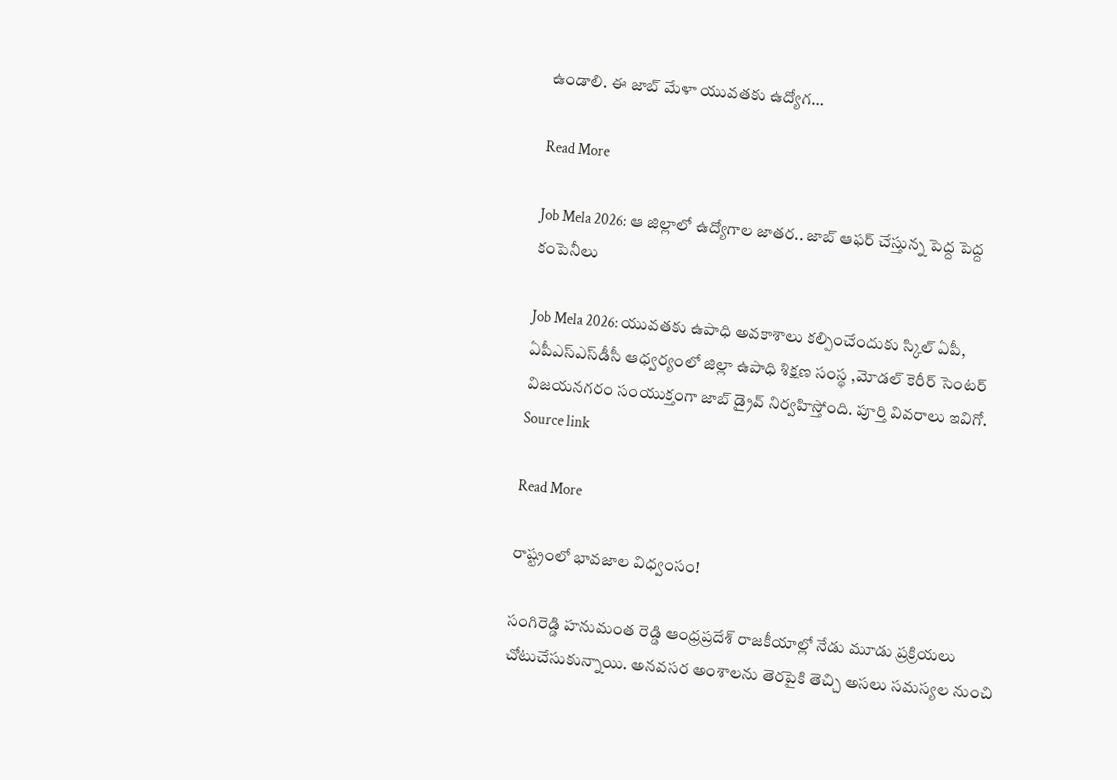ఉండాలి. ఈ జాబ్ మేళా యువతకు ఉద్యోగ…

Read More

Job Mela 2026: ఆ జిల్లాలో ఉద్యోగాల జాతర.. జాబ్ ఆఫర్ చేస్తున్న పెద్ద పెద్ద కంపెనీలు

Job Mela 2026: యువతకు ఉపాధి అవకాశాలు కల్పించేందుకు స్కిల్ ఏపీ, ఏపీఎస్‌ఎస్‌డీసీ ఆధ్వర్యంలో జిల్లా ఉపాధి శిక్షణ సంస్థ ,మోడల్ కెరీర్ సెంటర్ విజయనగరం సంయుక్తంగా జాబ్ డ్రైవ్ నిర్వహిస్తోంది. పూర్తి వివరాలు ఇవిగో. Source link

Read More

రాష్ట్రంలో భావజాల విధ్వంసం!

సంగిరెడ్డి హనుమంత రెడ్డి ఆంధ్రప్రదేశ్ రాజకీయాల్లో నేడు మూడు ప్రక్రియలు చోటుచేసుకున్నాయి. అనవసర అంశాలను తెరపైకి తెచ్చి అసలు సమస్యల నుంచి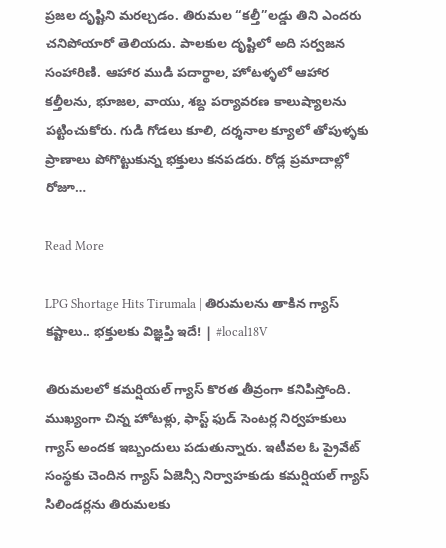ప్రజల దృష్టిని మరల్చడం. తిరుమల “కల్తీ”లడ్డు తిని ఎందరు చనిపోయారో తెలియదు. పాలకుల దృష్టిలో అది సర్వజన సంహారిణి. ఆహార ముడి పదార్థాల, హోటళ్ళలో ఆహార కల్తీలను, భూజల, వాయు, శబ్ద పర్యావరణ కాలుష్యాలను పట్టించుకోరు. గుడి గోడలు కూలి, దర్శనాల క్యూలో తోపుళ్ళకు ప్రాణాలు పోగొట్టుకున్న భక్తులు కనపడరు. రోడ్ల ప్రమాదాల్లో రోజూ…

Read More

LPG Shortage Hits Tirumala | తిరుమలను తాకిన గ్యాస్ కష్టాలు.. భక్తులకు విజ్ఞప్తి ఇదే! | #local18V

తిరుమలలో కమర్షియల్ గ్యాస్ కొరత తీవ్రంగా కనిపిస్తోంది. ముఖ్యంగా చిన్న హోటళ్లు, ఫాస్ట్ ఫుడ్ సెంటర్ల నిర్వహకులు గ్యాస్ అందక ఇబ్బందులు పడుతున్నారు. ఇటీవల ఓ ప్రైవేట్ సంస్థకు చెందిన గ్యాస్ ఏజెన్సీ నిర్వాహకుడు కమర్షియల్ గ్యాస్ సిలిండర్లను తిరుమలకు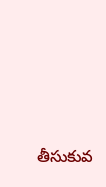తీసుకువ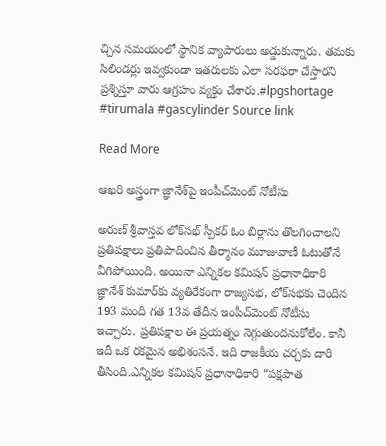చ్చిన సమయంలో స్థానిక వ్యాపారులు అడ్డుకున్నారు. తమకు సిలిండర్లు ఇవ్వకుండా ఇతరులకు ఎలా సరఫరా చేస్తారని ప్రశ్నిస్తూ వారు ఆగ్రహం వ్యక్తం చేశారు.#lpgshortage #tirumala #gascylinder Source link

Read More

ఆఖరి అస్త్రంగా జ్ఞానేశ్‌పై ఇంపీచ్‌మెంట్ నోటీసు

అరుణ్ శ్రీవాస్తవ లోక్‌సభ్ స్పీకర్ ఓం బిర్లాను తొలగించాలని ప్రతిపక్షాలు ప్రతిపాదించిన తీర్మానం మూజువాణీ ఓటుతోనే వీగిపోయింది. అయినా ఎన్నికల కమిషన్ ప్రధానాధికారి జ్ఞానేశ్ కుమార్‌కు వ్యతిరేకంగా రాజ్యసభ, లోక్‌సభకు చెందిన 193 మంది గత 13వ తేదీన ఇంపీచ్‌మెంట్ నోటీసు ఇచ్చారు. ప్రతిపక్షాల ఈ ప్రయత్నం నెగ్గుతుందనుకోలేం. కానీ ఇదీ ఒక రకమైన అభిశంసనే. ఇది రాజకీయ చర్చకు దారి తీసింది.ఎన్నికల కమిషన్ ప్రధానాధికారి “పక్షపాత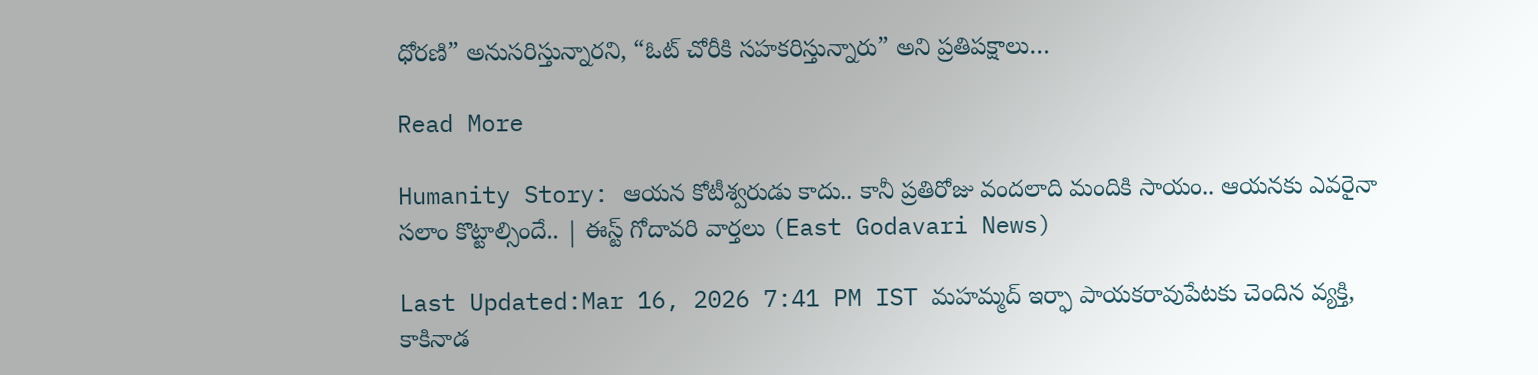ధోరణి” అనుసరిస్తున్నారని, “ఓట్ చోరీకి సహకరిస్తున్నారు” అని ప్రతిపక్షాలు…

Read More

Humanity Story: ఆయన కోటీశ్వరుడు కాదు.. కానీ ప్రతిరోజు వందలాది మందికి సాయం.. ఆయనకు ఎవరైనా సలాం కొట్టాల్సిందే.. | ఈస్ట్ గోదావరి వార్తలు (East Godavari News)

Last Updated:Mar 16, 2026 7:41 PM IST మహమ్మద్ ఇర్ఫా పాయకరావుపేటకు చెందిన వ్యక్తి, కాకినాడ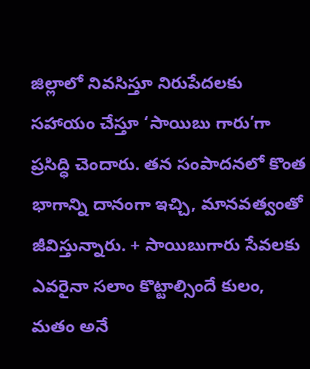జిల్లాలో నివసిస్తూ నిరుపేదలకు సహాయం చేస్తూ ‘సాయిబు గారు’గా ప్రసిద్ధి చెందారు. తన సంపాదనలో కొంత భాగాన్ని దానంగా ఇచ్చి, మానవత్వంతో జీవిస్తున్నారు. + సాయిబుగారు సేవలకు ఎవరైనా సలాం కొట్టాల్సిందే కులం, మతం అనే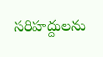సరిహద్దులను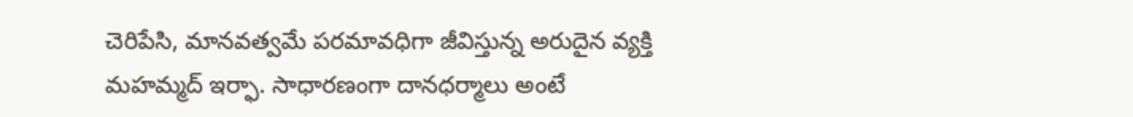చెరిపేసి, మానవత్వమే పరమావధిగా జీవిస్తున్న అరుదైన వ్యక్తి మహమ్మద్ ఇర్ఫా. సాధారణంగా దానధర్మాలు అంటే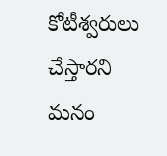కోటీశ్వరులు చేస్తారని మనం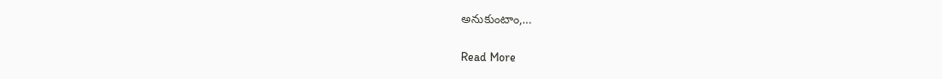అనుకుంటాం,…

Read More